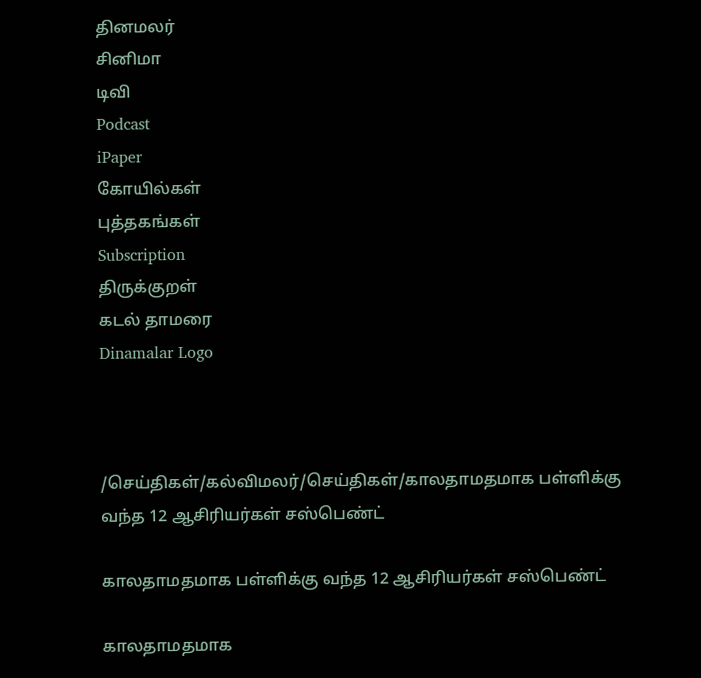தினமலர்
சினிமா
டிவி
Podcast
iPaper
கோயில்கள்
புத்தகங்கள்
Subscription
திருக்குறள்
கடல் தாமரை
Dinamalar Logo



/செய்திகள்/கல்விமலர்/செய்திகள்/காலதாமதமாக பள்ளிக்கு வந்த 12 ஆசிரியர்கள் சஸ்பெண்ட்

காலதாமதமாக பள்ளிக்கு வந்த 12 ஆசிரியர்கள் சஸ்பெண்ட்

காலதாமதமாக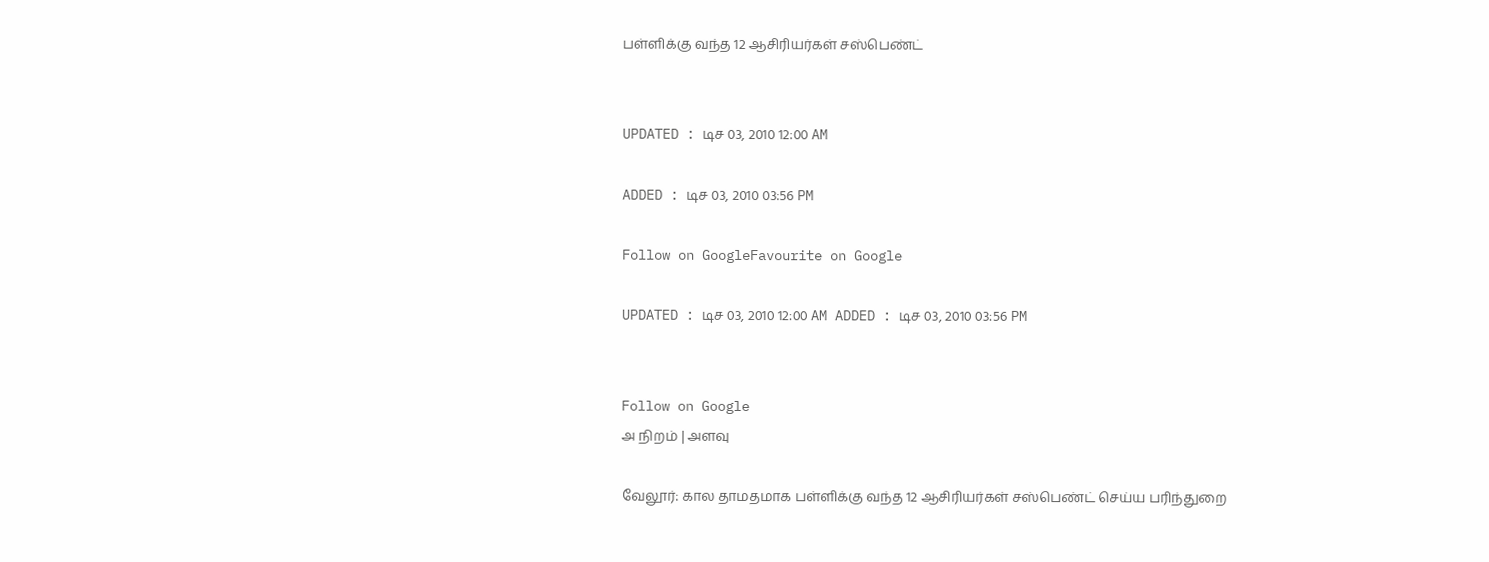பள்ளிக்கு வந்த 12 ஆசிரியர்கள் சஸ்பெண்ட்


UPDATED : டிச 03, 2010 12:00 AM

ADDED : டிச 03, 2010 03:56 PM

Follow on GoogleFavourite on Google

UPDATED : டிச 03, 2010 12:00 AM ADDED : டிச 03, 2010 03:56 PM


Follow on Google
அ நிறம் | அளவு

வேலூர்: கால தாமதமாக பள்ளிக்கு வந்த 12 ஆசிரியர்கள் சஸ்பெண்ட் செய்ய பரிந்துறை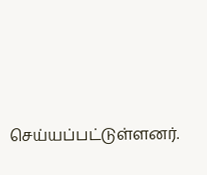செய்யப்பட்டுள்ளனர்.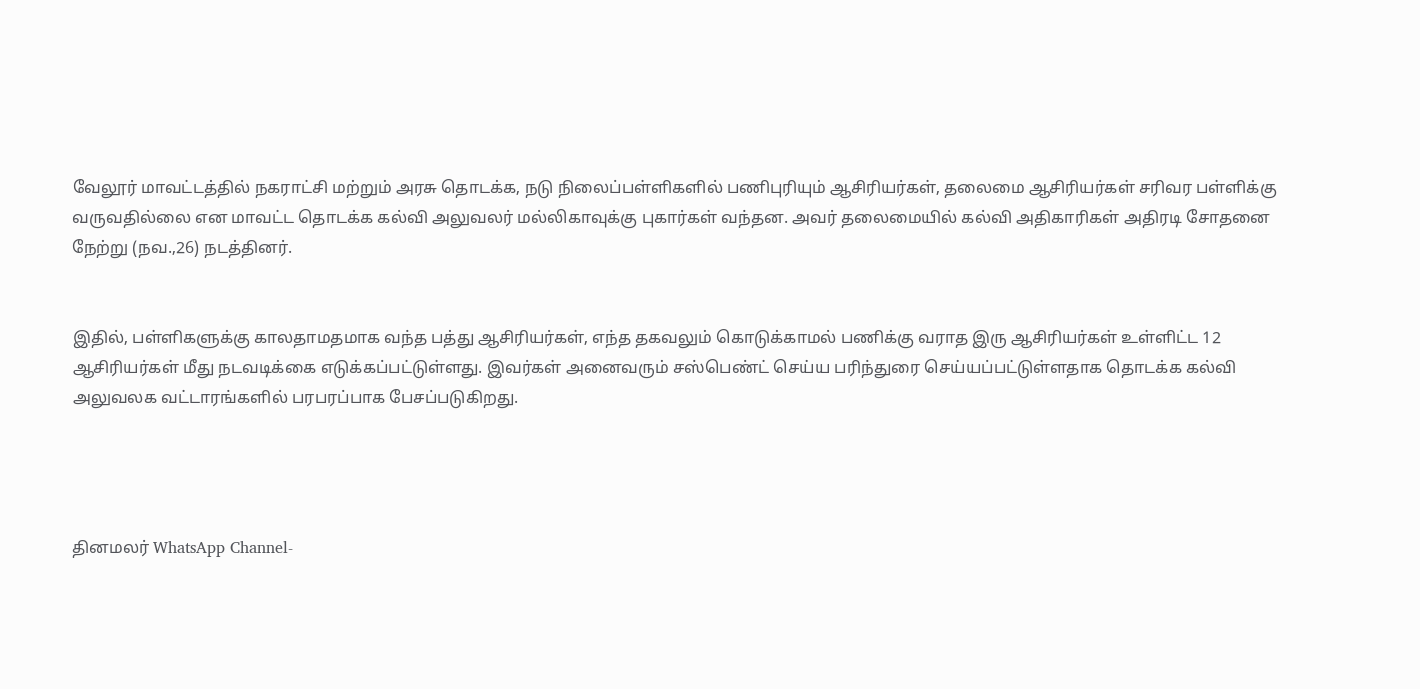வேலூர் மாவட்டத்தில் நகராட்சி மற்றும் அரசு தொடக்க, நடு நிலைப்பள்ளிகளில் பணிபுரியும் ஆசிரியர்கள், தலைமை ஆசிரியர்கள் சரிவர பள்ளிக்கு வருவதில்லை என மாவட்ட தொடக்க கல்வி அலுவலர் மல்லிகாவுக்கு புகார்கள் வந்தன. அவர் தலைமையில் கல்வி அதிகாரிகள் அதிரடி சோதனை நேற்று (நவ.,26) நடத்தினர்.


இதில், பள்ளிகளுக்கு காலதாமதமாக வந்த பத்து ஆசிரியர்கள், எந்த தகவலும் கொடுக்காமல் பணிக்கு வராத இரு ஆசிரியர்கள் உள்ளிட்ட 12 ஆசிரியர்கள் மீது நடவடிக்கை எடுக்கப்பட்டுள்ளது. இவர்கள் அனைவரும் சஸ்பெண்ட் செய்ய பரிந்துரை செய்யப்பட்டுள்ளதாக தொடக்க கல்வி அலுவலக வட்டாரங்களில் பரபரப்பாக பேசப்படுகிறது.




தினமலர் WhatsApp Channel-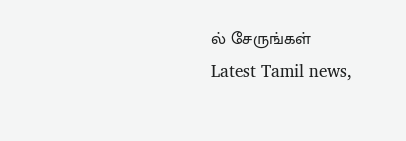ல் சேருங்கள்
Latest Tamil news,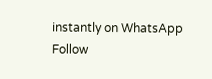instantly on WhatsApp
Follow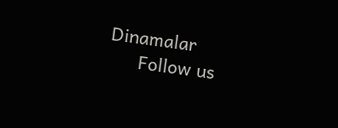Dinamalar
      Follow us